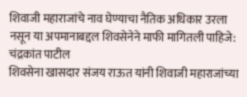शिवाजी महाराजांचे नाव घेण्याचा नैतिक अधिकार उरला नसून या अपमानाबद्दल शिवसेनेने माफी मागितली पाहिजे: चंद्रकांत पाटील
शिवसेना खासदार संजय राऊत यांनी शिवाजी महाराजांच्या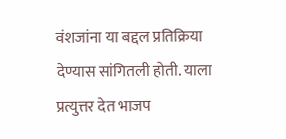वंशजांना या बद्दल प्रतिक्रिया देण्यास सांगितली होती. याला प्रत्युत्तर देत भाजप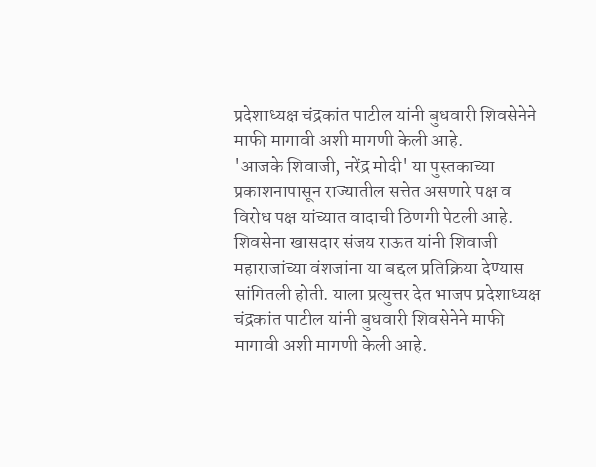प्रदेशाध्यक्ष चंद्रकांत पाटील यांनी बुधवारी शिवसेनेने माफी मागावी अशी मागणी केली आहे.
'आजके शिवाजी, नरेंद्र मोदी' या पुस्तकाच्या प्रकाशनापासून राज्यातील सत्तेत असणारे पक्ष व विरोध पक्ष यांच्यात वादाची ठिणगी पेटली आहे. शिवसेना खासदार संजय राऊत यांनी शिवाजी महाराजांच्या वंशजांना या बद्दल प्रतिक्रिया देण्यास सांगितली होती. याला प्रत्युत्तर देत भाजप प्रदेशाध्यक्ष चंद्रकांत पाटील यांनी बुधवारी शिवसेनेने माफी मागावी अशी मागणी केली आहे.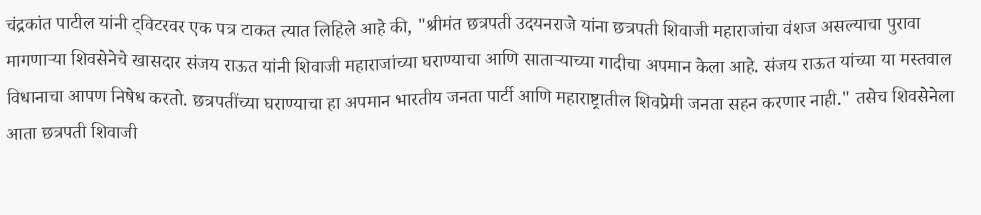चंद्रकांत पाटील यांनी ट्विटरवर एक पत्र टाकत त्यात लिहिले आहे की, "श्रीमंत छत्रपती उदयनराजे यांना छत्रपती शिवाजी महाराजांचा वंशज असल्याचा पुरावा मागणाऱ्या शिवसेनेचे खासदार संजय राऊत यांनी शिवाजी महाराजांच्या घराण्याचा आणि साताऱ्याच्या गादीचा अपमान केला आहे. संजय राऊत यांच्या या मस्तवाल विधानाचा आपण निषेध करतो. छत्रपतींच्या घराण्याचा हा अपमान भारतीय जनता पार्टी आणि महाराष्ट्रातील शिवप्रेमी जनता सहन करणार नाही." तसेच शिवसेनेला आता छत्रपती शिवाजी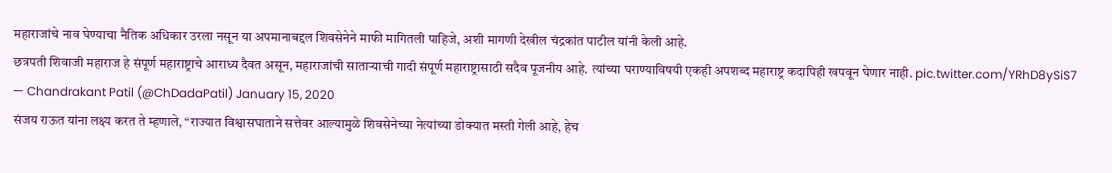महाराजांचे नाव घेण्याचा नैतिक अधिकार उरला नसून या अपमानाबद्दल शिवसेनेने माफी मागितली पाहिजे, अशी मागणी देखील चंद्रकांत पाटील यांनी केली आहे.
छत्रपती शिवाजी महाराज हे संपूर्ण महाराष्ट्राचे आराध्य दैवत असून, महाराजांची साताऱ्याची गादी संपूर्ण महाराष्ट्रासाठी सदैव पूजनीय आहे. त्यांच्या घराण्याविषयी एकही अपशब्द महाराष्ट्र कदापिही खपवून घेणार नाही. pic.twitter.com/YRhD8ySiS7
— Chandrakant Patil (@ChDadaPatil) January 15, 2020
संजय राऊत यांना लक्ष्य करत ते म्हणाले, “राज्यात विश्वासघाताने सत्तेवर आल्यामुळे शिवसेनेच्या नेत्यांच्या डोक्यात मस्ती गेली आहे, हेच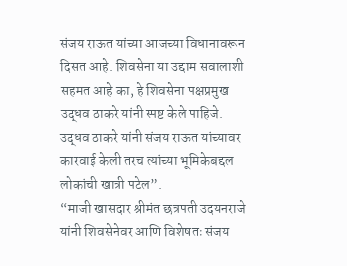संजय राऊत यांच्या आजच्या विधानावरून दिसत आहे. शिवसेना या उद्दाम सवालाशी सहमत आहे का, हे शिवसेना पक्षप्रमुख उद्धव ठाकरे यांनी स्पष्ट केले पाहिजे. उद्धव ठाकरे यांनी संजय राऊत यांच्यावर कारवाई केली तरच त्यांच्या भूमिकेबद्दल लोकांची खात्री पटेल”.
“माजी खासदार श्रीमंत छत्रपती उदयनराजे यांनी शिवसेनेवर आणि विशेषतः संजय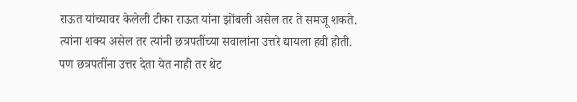राऊत यांच्यावर केलेली टीका राऊत यांना झोंबली असेल तर ते समजू शकते. त्यांना शक्य असेल तर त्यांनी छत्रपतींच्या सवालांना उत्तरे द्यायला हवी होती. पण छत्रपतींना उत्तर देता येत नाही तर थेट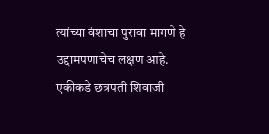त्यांच्या वंशाचा पुरावा मागणे हे उद्दामपणाचेच लक्षण आहे. एकीकडे छत्रपती शिवाजी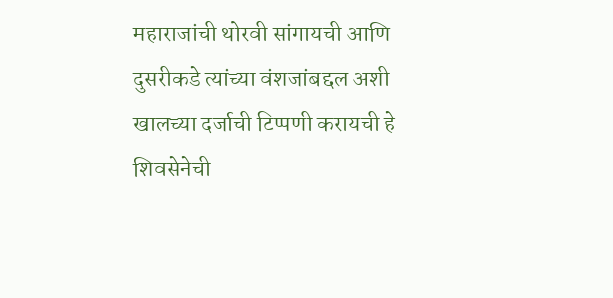महाराजांची थोरवी सांगायची आणि दुसरीकडे त्यांच्या वंशजांबद्दल अशी खालच्या दर्जाची टिप्पणी करायची हे शिवसेनेची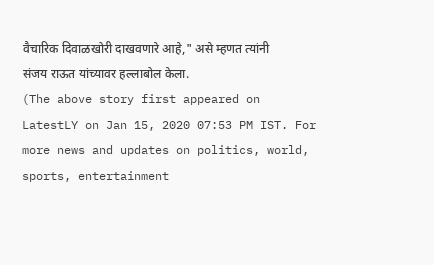वैचारिक दिवाळखोरी दाखवणारे आहे," असे म्हणत त्यांनी संजय राऊत यांच्यावर हल्लाबोल केला.
(The above story first appeared on LatestLY on Jan 15, 2020 07:53 PM IST. For more news and updates on politics, world, sports, entertainment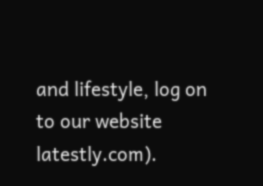and lifestyle, log on to our website latestly.com).